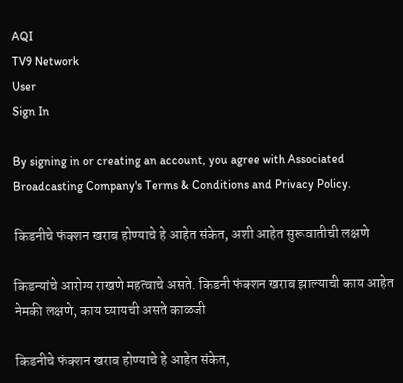AQI
TV9 Network
User
Sign In

By signing in or creating an account, you agree with Associated Broadcasting Company's Terms & Conditions and Privacy Policy.

किडनीचे फंक्शन खराब होण्याचे हे आहेत संकेत, अशी आहेत सुरूवातीची लक्षणे

किडन्यांचे आरोग्य राखणे महत्वाचे असते. किडनी फंक्शन खराब झाल्याची काय आहेत नेमकी लक्षणे, काय घ्यायची असते काळजी

किडनीचे फंक्शन खराब होण्याचे हे आहेत संकेत,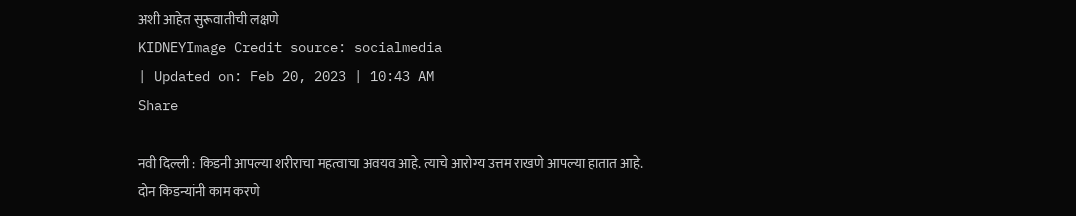अशी आहेत सुरूवातीची लक्षणे
KIDNEYImage Credit source: socialmedia
| Updated on: Feb 20, 2023 | 10:43 AM
Share

नवी दिल्ली : किडनी आपल्या शरीराचा महत्वाचा अवयव आहे. त्याचे आरोग्य उत्तम राखणे आपल्या हातात आहे. दोन किडन्यांनी काम करणे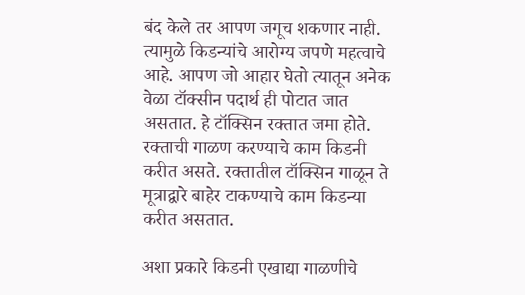बंद केले तर आपण जगूच शकणार नाही. त्यामुळे किडन्यांचे आरोग्य जपणे महत्वाचे आहे. आपण जो आहार घेतो त्यातून अनेक वेळा टॉक्सीन पदार्थ ही पोटात जात असतात. हे टॉक्सिन रक्तात जमा होते. रक्ताची गाळण करण्याचे काम किडनी करीत असते. रक्तातील टॉक्सिन गाळून ते मूत्राद्वारे बाहेर टाकण्याचे काम किडन्या करीत असतात.

अशा प्रकारे किडनी एखाद्या गाळणीचे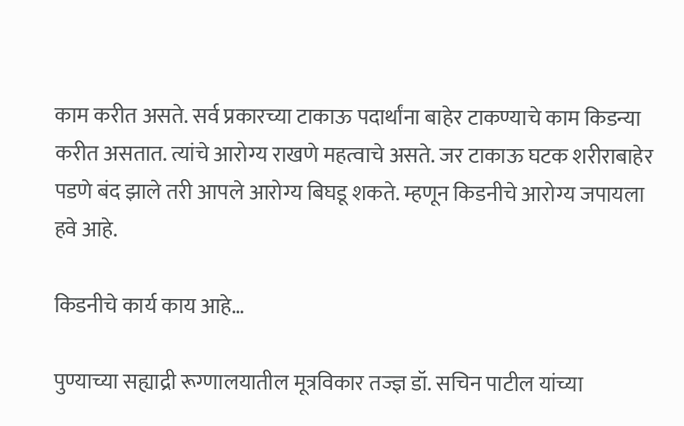काम करीत असते. सर्व प्रकारच्या टाकाऊ पदार्थांना बाहेर टाकण्याचे काम किडन्या करीत असतात. त्यांचे आरोग्य राखणे महत्वाचे असते. जर टाकाऊ घटक शरीराबाहेर पडणे बंद झाले तरी आपले आरोग्य बिघडू शकते. म्हणून किडनीचे आरोग्य जपायला हवे आहे.

किडनीचे कार्य काय आहे…

पुण्याच्या सह्याद्री रूग्णालयातील मूत्रविकार तज्ज्ञ डॉ. सचिन पाटील यांच्या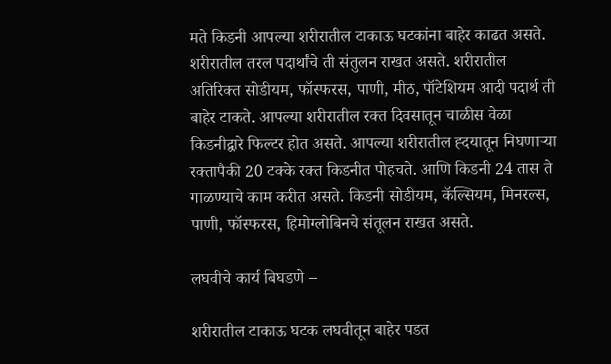मते किडनी आपल्या शरीरातील टाकाऊ घटकांना बाहेर काढत असते. शरीरातील तरल पदार्थांचे ती संतुलन राखत असते. शरीरातील अतिरिक्त सोडीयम, फॉस्फरस, पाणी, मीठ, पॉटेशियम आदी पदार्थ ती बाहेर टाकते. आपल्या शरीरातील रक्त दिवसातून चाळीस वेळा किडनीद्वारे फिल्टर होत असते. आपल्या शरीरातील ह्दयातून निघणाऱ्या रक्तापैकी 20 टक्के रक्त किडनीत पोहचते. आणि किडनी 24 तास ते गाळण्याचे काम करीत असते. किडनी सोडीयम, कॅल्सियम, मिनरल्स, पाणी, फॉस्फरस, हिमोग्लोबिनचे संतूलन राखत असते.

लघवीचे कार्य बिघडणे –

शरीरातील टाकाऊ घटक लघवीतून बाहेर पडत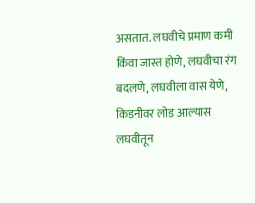असतात. लघवीचे प्रमाण कमी किंवा जास्त होणे, लघवीचा रंग बदलणे, लघवीला वास येणे, किडनीवर लोड आल्यास लघवीतून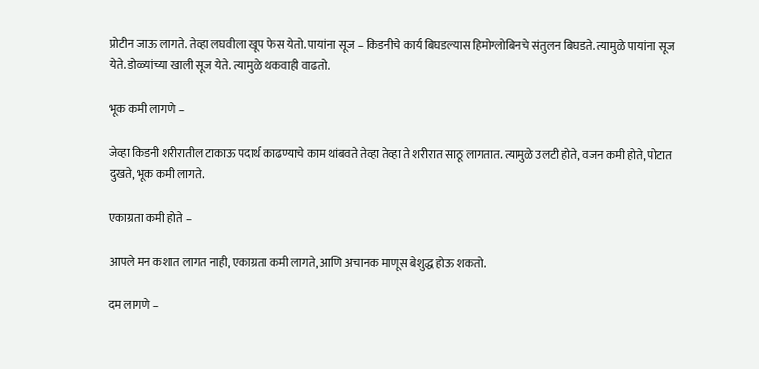प्रोटीन जाऊ लागते. तेव्हा लघवीला खूप फेस येतो. पायांना सूज – किडनीचे कार्य बिघडल्यास हिमोग्लोबिनचे संतुलन बिघडते. त्यामुळे पायांना सूज येते. डोळ्यांच्या खाली सूज येते. त्यामुळे थकवाही वाढतो.

भूक कमी लागणे –

जेव्हा किडनी शरीरातील टाकाऊ पदार्थ काढण्याचे काम थांबवते तेव्हा तेव्हा ते शरीरात साठू लागतात. त्यामुळे उलटी होते, वजन कमी होते, पोटात दुखते, भूक कमी लागते.

एकाग्रता कमी होते –

आपले मन कशात लागत नाही, एकाग्रता कमी लागते, आणि अचानक माणूस बेशुद्ध होऊ शकतो.

दम लागणे –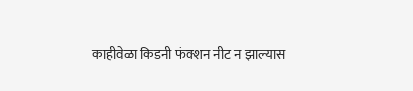काहीवेळा किडनी फंक्शन नीट न झाल्यास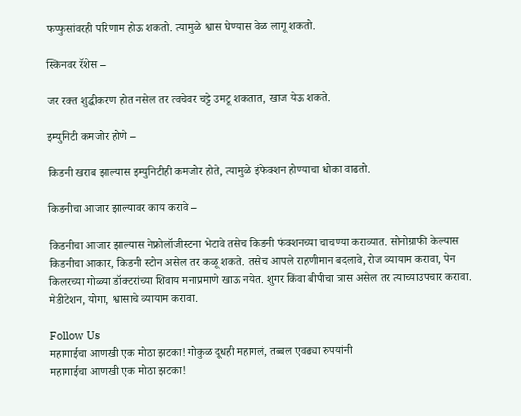फप्फुसांवरही परिणाम होऊ शकतो. त्यामुळे श्वास घेण्यास वेळ लागू शकतो.

स्किनवर रॅशेस –

जर रक्त शुद्धीकरण होत नसेल तर त्वचेवर चट्टे उमटू शकतात, खाज येऊ शकते.

इम्युनिटी कमजोर होणे –

किडनी खराब झाल्यास इम्युनिटीही कमजोर होते, त्यामुळे इंफेक्शन होण्याचा धोका वाढतो.

किडनीचा आजार झाल्यावर काय करावे –

किडनीचा आजार झाल्यास नेफ्रोलॉजीस्टना भेटावे तसेच किडनी फंक्शनच्या चाचण्या कराव्यात. सोनोग्राफी केल्यास किडनीचा आकार, किडनी स्टोन असेल तर कळू शकते. तसेच आपले राहणीमान बदलावे, रोज व्यायाम करावा, पेन किलरच्या गोळ्या डॉक्टरांच्या शिवाय मनाप्रमाणे खाऊ नयेत. शुगर किंवा बीपीचा त्रास असेल तर त्याच्याउपचार करावा. मेडीटेशन, योगा, श्वासाचे व्यायाम करावा.

Follow Us
महागाईचा आणखी एक मोठा झटका! गोकुळ दूधही महागलं, तब्बल एवढ्या रुपयांनी
महागाईचा आणखी एक मोठा झटका!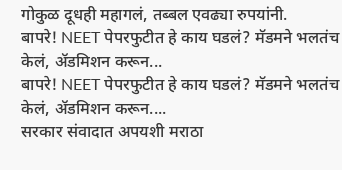गोकुळ दूधही महागलं, तब्बल एवढ्या रुपयांनी.
बापरे! NEET पेपरफुटीत हे काय घडलं? मॅडमने भलतंच केलं, ॲडमिशन करून...
बापरे! NEET पेपरफुटीत हे काय घडलं? मॅडमने भलतंच केलं, ॲडमिशन करून....
सरकार संवादात अपयशी मराठा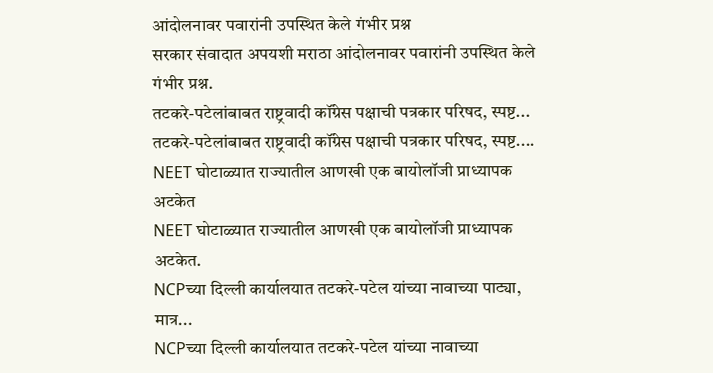आंदोलनावर पवारांनी उपस्थित केले गंभीर प्रश्न
सरकार संवादात अपयशी मराठा आंदोलनावर पवारांनी उपस्थित केले गंभीर प्रश्न.
तटकरे-पटेलांबाबत राष्ट्रवादी कॉंग्रेस पक्षाची पत्रकार परिषद, स्पष्ट...
तटकरे-पटेलांबाबत राष्ट्रवादी कॉंग्रेस पक्षाची पत्रकार परिषद, स्पष्ट....
NEET घोटाळ्यात राज्यातील आणखी एक बायोलॉजी प्राध्यापक अटकेत
NEET घोटाळ्यात राज्यातील आणखी एक बायोलॉजी प्राध्यापक अटकेत.
NCPच्या दिल्ली कार्यालयात तटकरे-पटेल यांच्या नावाच्या पाट्या, मात्र...
NCPच्या दिल्ली कार्यालयात तटकरे-पटेल यांच्या नावाच्या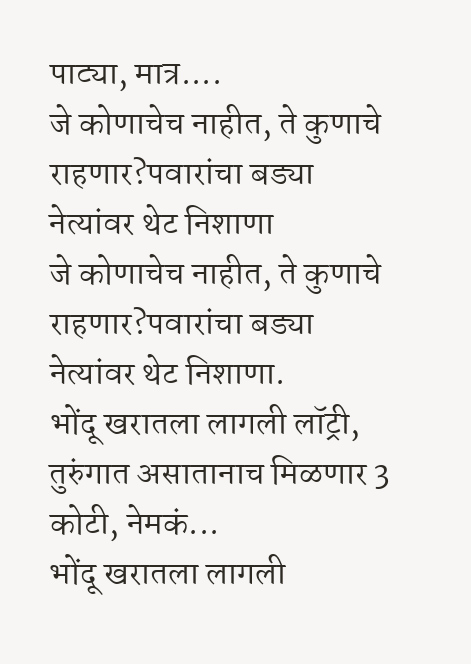पाट्या, मात्र....
जे कोणाचेच नाहीत, ते कुणाचे राहणार?पवारांचा बड्या नेत्यांवर थेट निशाणा
जे कोणाचेच नाहीत, ते कुणाचे राहणार?पवारांचा बड्या नेत्यांवर थेट निशाणा.
भोंदू खरातला लागली लॉट्री, तुरुंगात असातानाच मिळणार 3 कोटी, नेमकं...
भोंदू खरातला लागली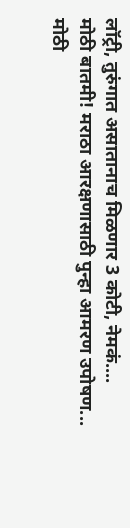लॉट्री, तुरुंगात असातानाच मिळणार 3 कोटी, नेमकं....
मोठी बातमी! मराठा आरक्षणासाठी पुन्हा आमरण उपोषण...
मोठी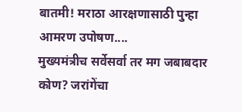बातमी! मराठा आरक्षणासाठी पुन्हा आमरण उपोषण....
मुख्यमंत्रीच सर्वेसर्वा तर मग जबाबदार कोण? जरांगेंचा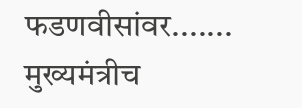फडणवीसांवर.......
मुख्यमंत्रीच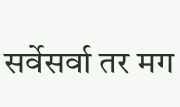सर्वेसर्वा तर मग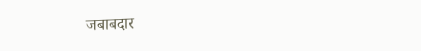जबाबदार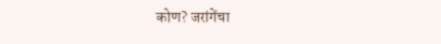कोण? जरांगेंचा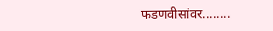फडणवीसांवर........